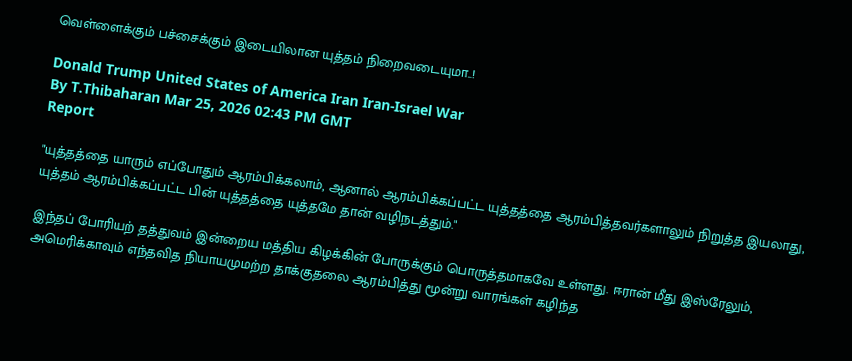வெள்ளைக்கும் பச்சைக்கும் இடையிலான யுத்தம் நிறைவடையுமா..!

Donald Trump United States of America Iran Iran-Israel War
By T.Thibaharan Mar 25, 2026 02:43 PM GMT
Report

"யுத்தத்தை யாரும் எப்போதும் ஆரம்பிக்கலாம், ஆனால் ஆரம்பிக்கப்பட்ட யுத்தத்தை ஆரம்பித்தவர்களாலும் நிறுத்த இயலாது, யுத்தம் ஆரம்பிக்கப்பட்ட பின் யுத்தத்தை யுத்தமே தான் வழிநடத்தும்."

இந்தப் போரியற் தத்துவம் இன்றைய மத்திய கிழக்கின் போருக்கும் பொருத்தமாகவே உள்ளது. ஈரான் மீது இஸ்ரேலும், அமெரிக்காவும் எந்தவித நியாயமுமற்ற தாக்குதலை ஆரம்பித்து மூன்று வாரங்கள் கழிந்த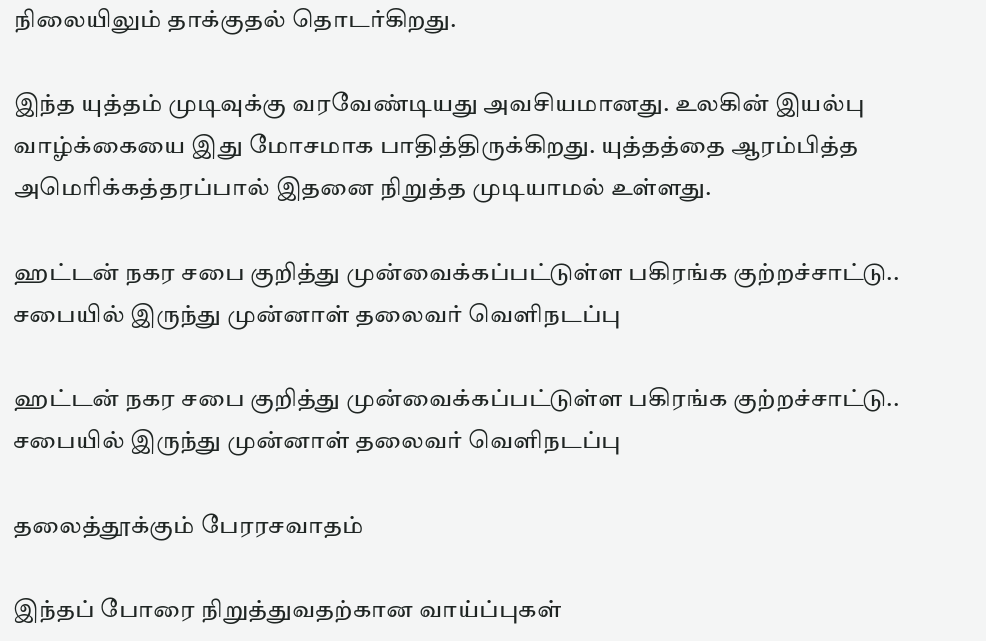நிலையிலும் தாக்குதல் தொடர்கிறது.

இந்த யுத்தம் முடிவுக்கு வரவேண்டியது அவசியமானது. உலகின் இயல்பு வாழ்க்கையை இது மோசமாக பாதித்திருக்கிறது. யுத்தத்தை ஆரம்பித்த அமெரிக்கத்தரப்பால் இதனை நிறுத்த முடியாமல் உள்ளது.

ஹட்டன் நகர சபை குறித்து முன்வைக்கப்பட்டுள்ள பகிரங்க குற்றச்சாட்டு.. சபையில் இருந்து முன்னாள் தலைவர் வெளிநடப்பு

ஹட்டன் நகர சபை குறித்து முன்வைக்கப்பட்டுள்ள பகிரங்க குற்றச்சாட்டு.. சபையில் இருந்து முன்னாள் தலைவர் வெளிநடப்பு

தலைத்தூக்கும் பேரரசவாதம்

இந்தப் போரை நிறுத்துவதற்கான வாய்ப்புகள்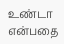உண்டா என்பதை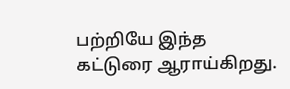பற்றியே இந்த கட்டுரை ஆராய்கிறது.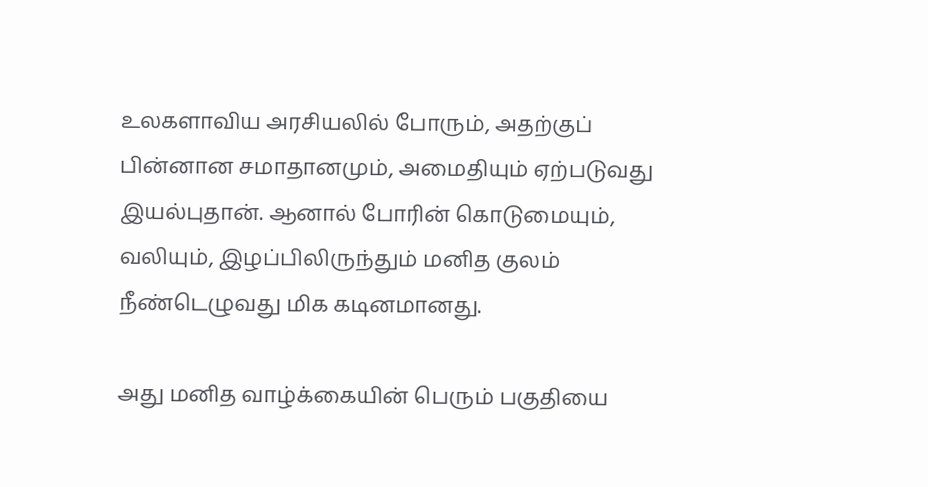உலகளாவிய அரசியலில் போரும், அதற்குப் பின்னான சமாதானமும், அமைதியும் ஏற்படுவது இயல்புதான். ஆனால் போரின் கொடுமையும், வலியும், இழப்பிலிருந்தும் மனித குலம் நீண்டெழுவது மிக கடினமானது.

அது மனித வாழ்க்கையின் பெரும் பகுதியை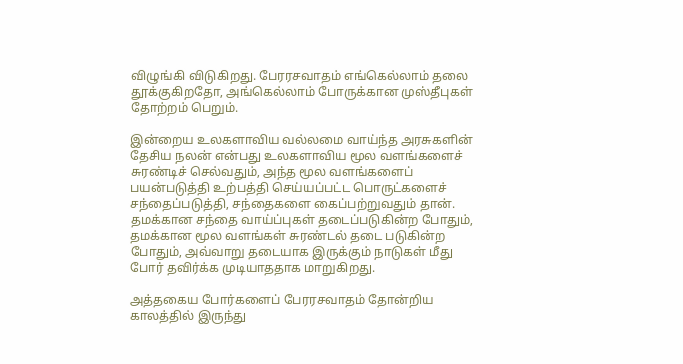விழுங்கி விடுகிறது. பேரரசவாதம் எங்கெல்லாம் தலை தூக்குகிறதோ, அங்கெல்லாம் போருக்கான முஸ்தீபுகள் தோற்றம் பெறும்.

இன்றைய உலகளாவிய வல்லமை வாய்ந்த அரசுகளின் தேசிய நலன் என்பது உலகளாவிய மூல வளங்களைச் சுரண்டிச் செல்வதும், அந்த மூல வளங்களைப் பயன்படுத்தி உற்பத்தி செய்யப்பட்ட பொருட்களைச் சந்தைப்படுத்தி, சந்தைகளை கைப்பற்றுவதும் தான். தமக்கான சந்தை வாய்ப்புகள் தடைப்படுகின்ற போதும், தமக்கான மூல வளங்கள் சுரண்டல் தடை படுகின்ற போதும், அவ்வாறு தடையாக இருக்கும் நாடுகள் மீது போர் தவிர்க்க முடியாததாக மாறுகிறது.

அத்தகைய போர்களைப் பேரரசவாதம் தோன்றிய காலத்தில் இருந்து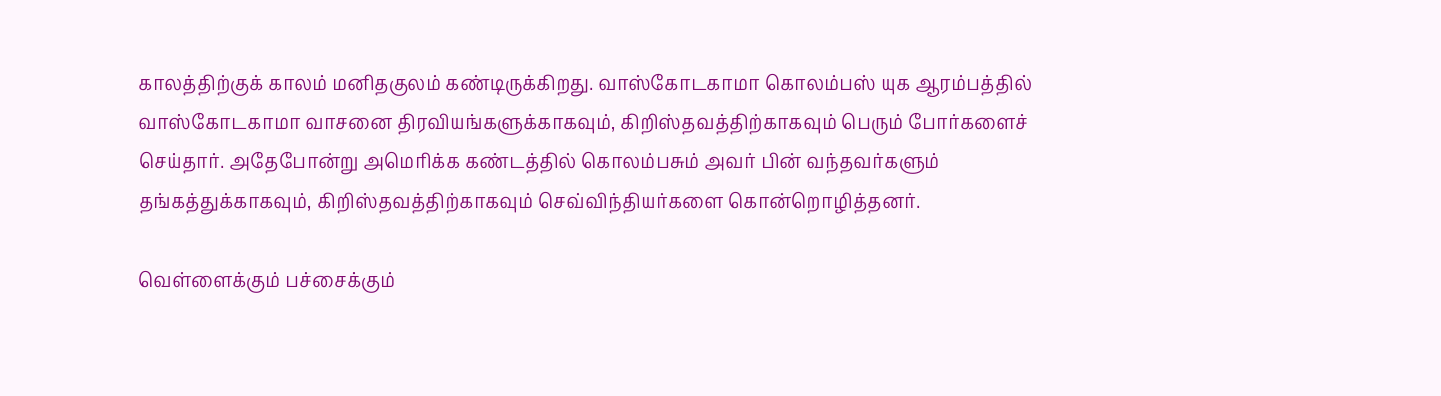காலத்திற்குக் காலம் மனிதகுலம் கண்டிருக்கிறது. வாஸ்கோடகாமா கொலம்பஸ் யுக ஆரம்பத்தில் வாஸ்கோடகாமா வாசனை திரவியங்களுக்காகவும், கிறிஸ்தவத்திற்காகவும் பெரும் போர்களைச் செய்தார். அதேபோன்று அமெரிக்க கண்டத்தில் கொலம்பசும் அவர் பின் வந்தவர்களும் தங்கத்துக்காகவும், கிறிஸ்தவத்திற்காகவும் செவ்விந்தியர்களை கொன்றொழித்தனர்.

வெள்ளைக்கும் பச்சைக்கும்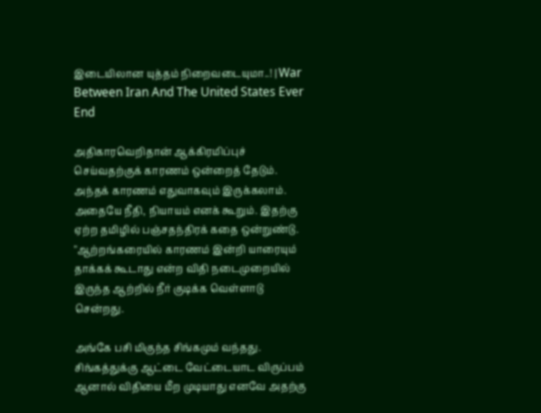இடையிலான யுத்தம் நிறைவடையுமா..! | War Between Iran And The United States Ever End

அதிகாரவெறிதான் ஆக்கிரமிப்புச் செய்வதற்குக் காரணம் ஒன்றைத் தேடும். அந்தக் காரணம் எதுவாகவும் இருக்கலாம். அதையே நீதி, நியாயம் எனக் கூறும். இதற்கு ஏற்ற தமிழில் பஞ்சதந்திரக் கதை ஒன்றுண்டு. "ஆற்றங்கரையில் காரணம் இன்றி யாரையும் தாக்கக் கூடாது என்ற விதி நடைமுறையில் இருந்த ஆற்றில் நீர் குடிக்க வெள்ளாடு சென்றது.

அங்கே பசி மிகுந்த சிங்கமும் வந்தது. சிங்கத்துக்கு ஆட்டை வேட்டையாட விருப்பம் ஆனால் விதியை மீற முடியாது எனவே அதற்கு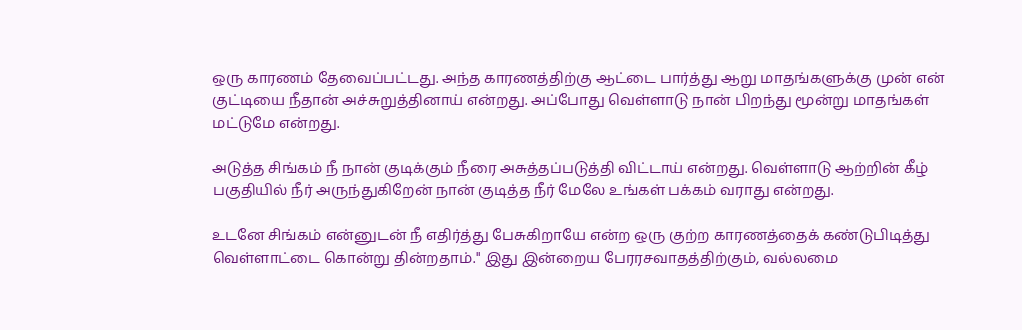ஒரு காரணம் தேவைப்பட்டது. அந்த காரணத்திற்கு ஆட்டை பார்த்து ஆறு மாதங்களுக்கு முன் என் குட்டியை நீதான் அச்சுறுத்தினாய் என்றது. அப்போது வெள்ளாடு நான் பிறந்து மூன்று மாதங்கள் மட்டுமே என்றது.

அடுத்த சிங்கம் நீ நான் குடிக்கும் நீரை அசுத்தப்படுத்தி விட்டாய் என்றது. வெள்ளாடு ஆற்றின் கீழ் பகுதியில் நீர் அருந்துகிறேன் நான் குடித்த நீர் மேலே உங்கள் பக்கம் வராது என்றது.

உடனே சிங்கம் என்னுடன் நீ எதிர்த்து பேசுகிறாயே என்ற ஒரு குற்ற காரணத்தைக் கண்டுபிடித்து வெள்ளாட்டை கொன்று தின்றதாம்." இது இன்றைய பேரரசவாதத்திற்கும், வல்லமை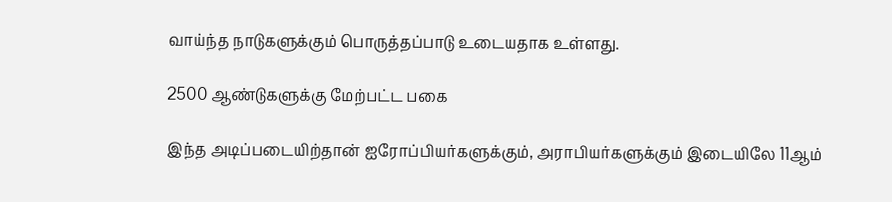வாய்ந்த நாடுகளுக்கும் பொருத்தப்பாடு உடையதாக உள்ளது.

2500 ஆண்டுகளுக்கு மேற்பட்ட பகை

இந்த அடிப்படையிற்தான் ஐரோப்பியர்களுக்கும், அராபியர்களுக்கும் இடையிலே 11ஆம்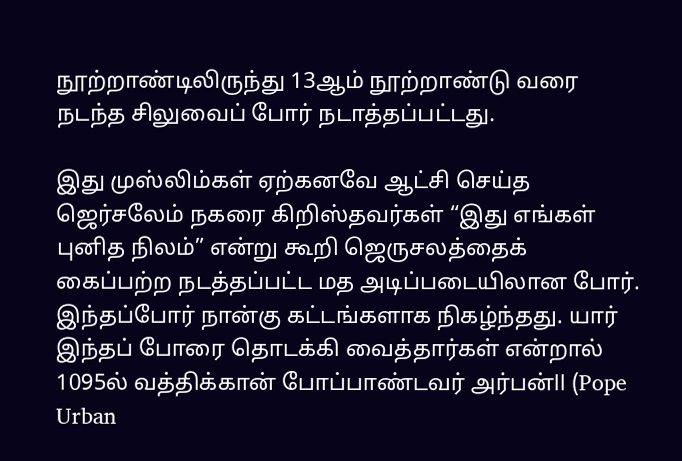நூற்றாண்டிலிருந்து 13ஆம் நூற்றாண்டு வரை நடந்த சிலுவைப் போர் நடாத்தப்பட்டது.

இது முஸ்லிம்கள் ஏற்கனவே ஆட்சி செய்த ஜெர்சலேம் நகரை கிறிஸ்தவர்கள் “இது எங்கள் புனித நிலம்” என்று கூறி ஜெருசலத்தைக் கைப்பற்ற நடத்தப்பட்ட மத அடிப்படையிலான போர். இந்தப்போர் நான்கு கட்டங்களாக நிகழ்ந்தது. யார் இந்தப் போரை தொடக்கி வைத்தார்கள் என்றால் 1095ல் வத்திக்கான் போப்பாண்டவர் அர்பன்ll (Pope Urban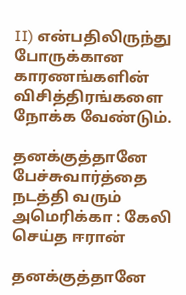II) என்பதிலிருந்து போருக்கான காரணங்களின் விசித்திரங்களை நோக்க வேண்டும்.

தனக்குத்தானே பேச்சுவார்த்தை நடத்தி வரும் அமெரிக்கா : கேலி செய்த ஈரான்

தனக்குத்தானே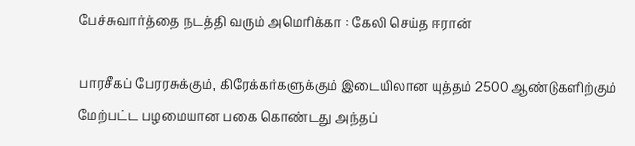பேச்சுவார்த்தை நடத்தி வரும் அமெரிக்கா : கேலி செய்த ஈரான்

பாரசீகப் பேரரசுக்கும், கிரேக்கர்களுக்கும் இடையிலான யுத்தம் 2500 ஆண்டுகளிற்கும் மேற்பட்ட பழமையான பகை கொண்டது அந்தப்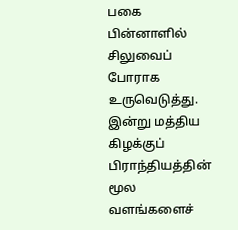பகை பின்னாளில் சிலுவைப் போராக உருவெடுத்து. இன்று மத்திய கிழக்குப் பிராந்தியத்தின் மூல வளங்களைச்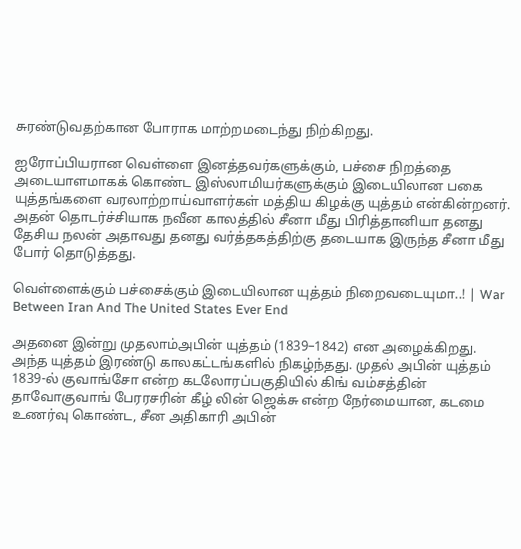சுரண்டுவதற்கான போராக மாற்றமடைந்து நிற்கிறது.

ஐரோப்பியரான வெள்ளை இனத்தவர்களுக்கும், பச்சை நிறத்தை அடையாளமாகக் கொண்ட இஸ்லாமியர்களுக்கும் இடையிலான பகை யுத்தங்களை வரலாற்றாய்வாளர்கள் மத்திய கிழக்கு யுத்தம் என்கின்றனர். அதன் தொடர்ச்சியாக நவீன காலத்தில் சீனா மீது பிரித்தானியா தனது தேசிய நலன் அதாவது தனது வர்த்தகத்திற்கு தடையாக இருந்த சீனா மீது போர் தொடுத்தது.

வெள்ளைக்கும் பச்சைக்கும் இடையிலான யுத்தம் நிறைவடையுமா..! | War Between Iran And The United States Ever End

அதனை இன்று முதலாம்அபின் யுத்தம் (1839–1842) என அழைக்கிறது. அந்த யுத்தம் இரண்டு காலகட்டங்களில் நிகழ்ந்தது. முதல் அபின் யுத்தம் 1839-ல் குவாங்சோ என்ற கடலோரப்பகுதியில் கிங் வம்சத்தின் தாவோகுவாங் பேரரசரின் கீழ் லின் ஜெக்சு என்ற நேர்மையான, கடமை உணர்வு கொண்ட, சீன அதிகாரி அபின்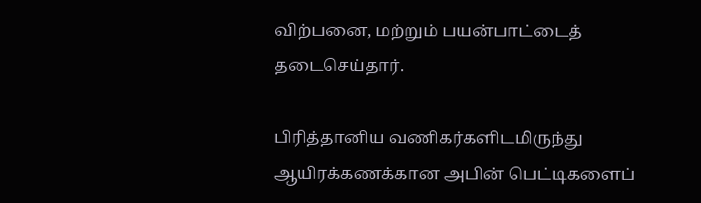விற்பனை, மற்றும் பயன்பாட்டைத் தடைசெய்தார்.

பிரித்தானிய வணிகர்களிடமிருந்து ஆயிரக்கணக்கான அபின் பெட்டிகளைப்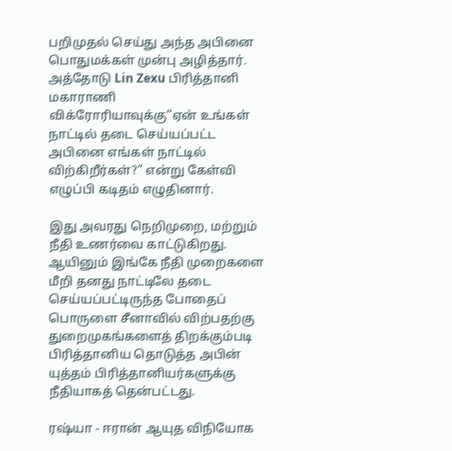பறிமுதல் செய்து அந்த அபினை பொதுமக்கள் முன்பு அழித்தார். அத்தோடு Lin Zexu பிரித்தானி மகாராணி விக்ரோரியாவுக்கு“ஏன் உங்கள் நாட்டில் தடை செய்யப்பட்ட அபினை எங்கள் நாட்டில் விற்கிறீர்கள்?” என்று கேள்வி எழுப்பி கடிதம் எழுதினார்.

இது அவரது நெறிமுறை, மற்றும் நீதி உணர்வை காட்டுகிறது. ஆயினும் இங்கே நீதி முறைகளை மீறி தனது நாட்டிலே தடை செய்யப்பட்டிருந்த போதைப் பொருளை சீனாவில் விற்பதற்கு துறைமுகங்களைத் திறக்கும்படி பிரித்தானிய தொடுத்த அபின் யுத்தம் பிரித்தானியர்களுக்கு நீதியாகத் தென்பட்டது.

ரஷ்யா - ஈரான் ஆயுத விநியோக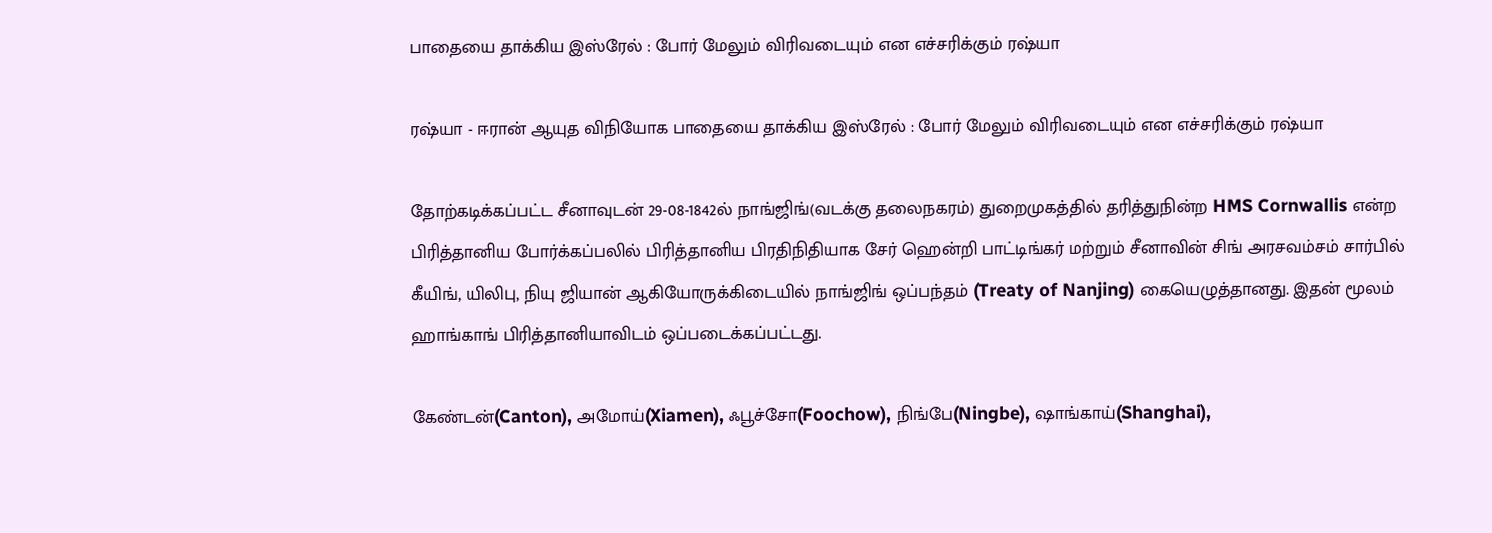பாதையை தாக்கிய இஸ்ரேல் : போர் மேலும் விரிவடையும் என எச்சரிக்கும் ரஷ்யா

ரஷ்யா - ஈரான் ஆயுத விநியோக பாதையை தாக்கிய இஸ்ரேல் : போர் மேலும் விரிவடையும் என எச்சரிக்கும் ரஷ்யா

தோற்கடிக்கப்பட்ட சீனாவுடன் 29-08-1842ல் நாங்ஜிங்(வடக்கு தலைநகரம்) துறைமுகத்தில் தரித்துநின்ற HMS Cornwallis என்ற பிரித்தானிய போர்க்கப்பலில் பிரித்தானிய பிரதிநிதியாக சேர் ஹென்றி பாட்டிங்கர் மற்றும் சீனாவின் சிங் அரசவம்சம் சார்பில் கீயிங், யிலிபு, நியு ஜியான் ஆகியோருக்கிடையில் நாங்ஜிங் ஒப்பந்தம் (Treaty of Nanjing) கையெழுத்தானது. இதன் மூலம் ஹாங்காங் பிரித்தானியாவிடம் ஒப்படைக்கப்பட்டது.

கேண்டன்(Canton), அமோய்(Xiamen), ஃபூச்சோ(Foochow), நிங்பே(Ningbe), ஷாங்காய்(Shanghai),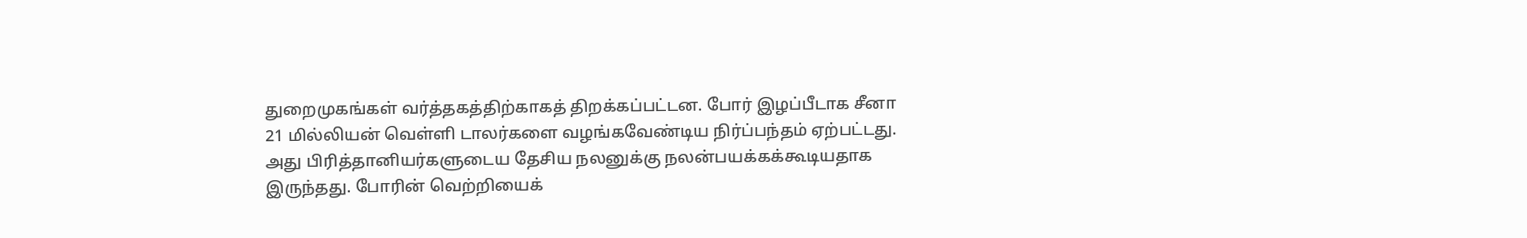துறைமுகங்கள் வர்த்தகத்திற்காகத் திறக்கப்பட்டன. போர் இழப்பீடாக சீனா 21 மில்லியன் வெள்ளி டாலர்களை வழங்கவேண்டிய நிர்ப்பந்தம் ஏற்பட்டது. அது பிரித்தானியர்களுடைய தேசிய நலனுக்கு நலன்பயக்கக்கூடியதாக இருந்தது. போரின் வெற்றியைக்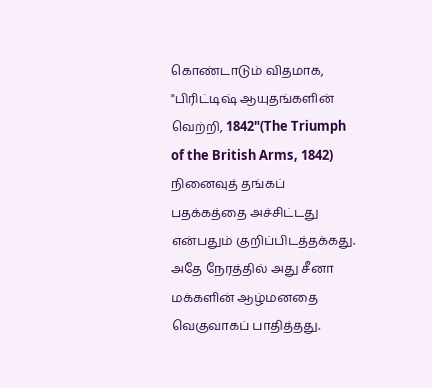கொண்டாடும் விதமாக, "பிரிட்டிஷ் ஆயுதங்களின் வெற்றி, 1842"(The Triumph of the British Arms, 1842) நினைவுத் தங்கப் பதக்கத்தை அச்சிட்டது என்பதும் குறிப்பிடத்தக்கது. அதே நேரத்தில் அது சீனா மக்களின் ஆழ்மனதை வெகுவாகப் பாதித்தது.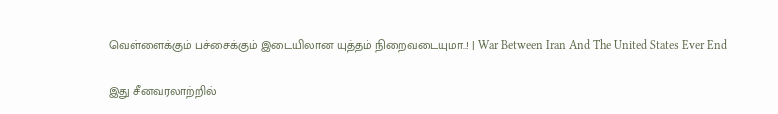வெள்ளைக்கும் பச்சைக்கும் இடையிலான யுத்தம் நிறைவடையுமா..! | War Between Iran And The United States Ever End

இது சீனவரலாற்றில்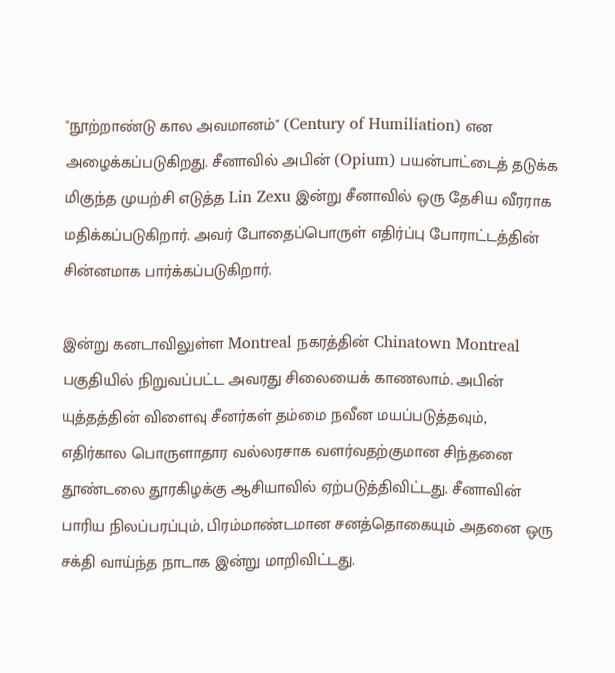"நூற்றாண்டு கால அவமானம்" (Century of Humiliation) என அழைக்கப்படுகிறது. சீனாவில் அபின் (Opium) பயன்பாட்டைத் தடுக்க மிகுந்த முயற்சி எடுத்த Lin Zexu இன்று சீனாவில் ஒரு தேசிய வீரராக மதிக்கப்படுகிறார். அவர் போதைப்பொருள் எதிர்ப்பு போராட்டத்தின் சின்னமாக பார்க்கப்படுகிறார்.

இன்று கனடாவிலுள்ள Montreal நகரத்தின் Chinatown Montreal பகுதியில் நிறுவப்பட்ட அவரது சிலையைக் காணலாம். அபின் யுத்தத்தின் விளைவு சீனர்கள் தம்மை நவீன மயப்படுத்தவும், எதிர்கால பொருளாதார வல்லரசாக வளர்வதற்குமான சிந்தனை தூண்டலை தூரகிழக்கு ஆசியாவில் ஏற்படுத்திவிட்டது. சீனாவின் பாரிய நிலப்பரப்பும், பிரம்மாண்டமான சனத்தொகையும் அதனை ஒரு சக்தி வாய்ந்த நாடாக இன்று மாறிவிட்டது.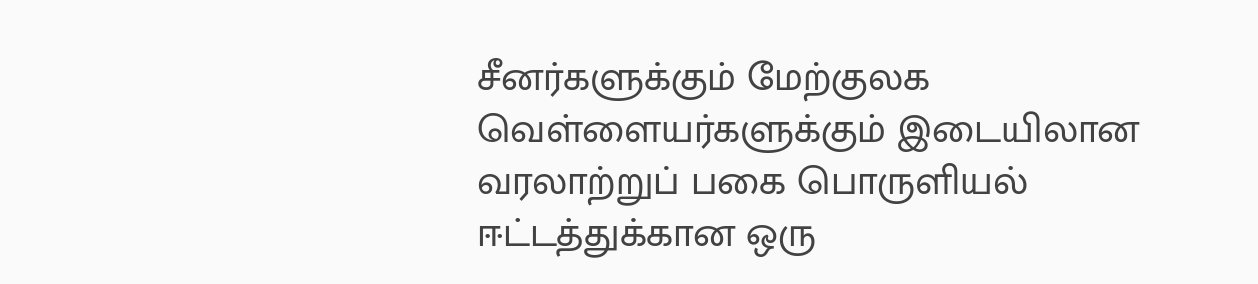சீனர்களுக்கும் மேற்குலக வெள்ளையர்களுக்கும் இடையிலான வரலாற்றுப் பகை பொருளியல் ஈட்டத்துக்கான ஒரு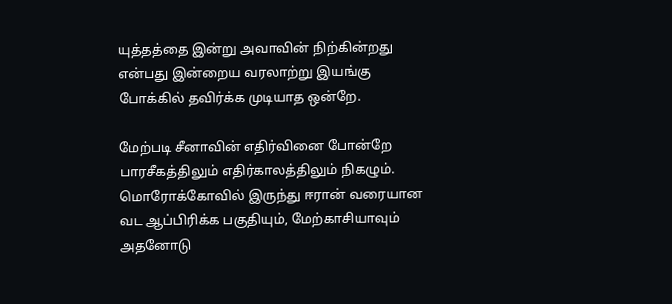யுத்தத்தை இன்று அவாவின் நிற்கின்றது என்பது இன்றைய வரலாற்று இயங்கு போக்கில் தவிர்க்க முடியாத ஒன்றே.

மேற்படி சீனாவின் எதிர்வினை போன்றே பாரசீகத்திலும் எதிர்காலத்திலும் நிகழும். மொரோக்கோவில் இருந்து ஈரான் வரையான வட ஆப்பிரிக்க பகுதியும், மேற்காசியாவும் அதனோடு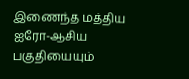இணைந்த மத்திய ஐரோ-ஆசிய பகுதியையும்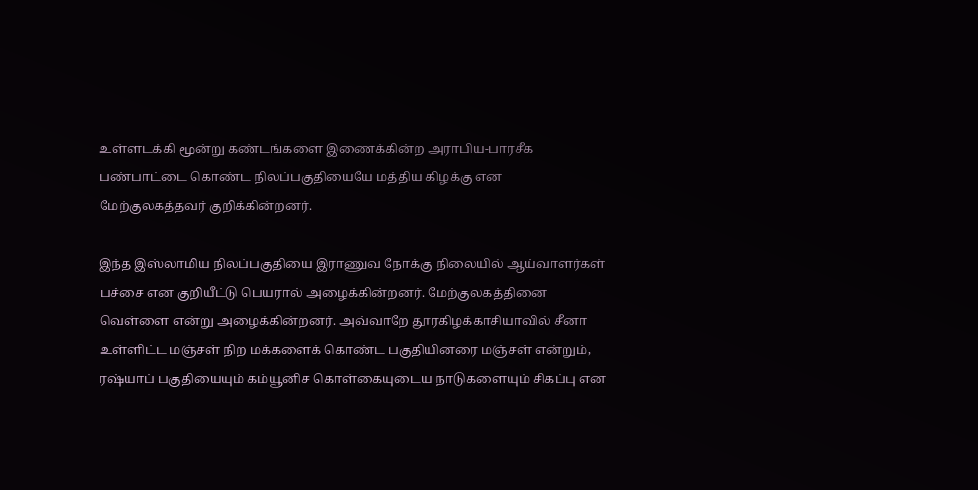உள்ளடக்கி மூன்று கண்டங்களை இணைக்கின்ற அராபிய-பாரசீக பண்பாட்டை கொண்ட நிலப்பகுதியையே மத்திய கிழக்கு என மேற்குலகத்தவர் குறிக்கின்றனர்.

இந்த இஸ்லாமிய நிலப்பகுதியை இராணுவ நோக்கு நிலையில் ஆய்வாளர்கள் பச்சை என குறியீட்டு பெயரால் அழைக்கின்றனர். மேற்குலகத்தினை வெள்ளை என்று அழைக்கின்றனர். அவ்வாறே தூரகிழக்காசியாவில் சீனா உள்ளிட்ட மஞ்சள் நிற மக்களைக் கொண்ட பகுதியினரை மஞ்சள் என்றும், ரஷ்யாப் பகுதியையும் கம்யூனிச கொள்கையுடைய நாடுகளையும் சிகப்பு என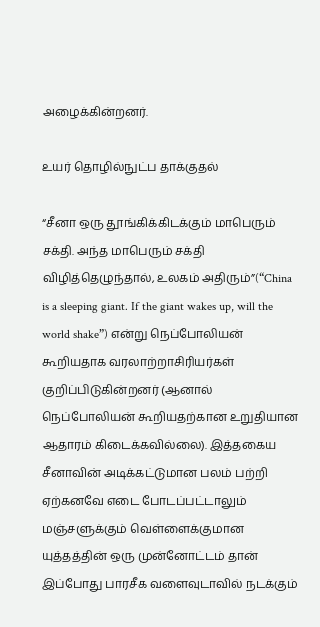அழைக்கின்றனர்.

உயர் தொழில்நுட்ப தாக்குதல்

“சீனா ஒரு தூங்கிக்கிடக்கும் மாபெரும் சக்தி. அந்த மாபெரும் சக்தி விழித்தெழுந்தால், உலகம் அதிரும்”(“China is a sleeping giant. If the giant wakes up, will the world shake”) என்று நெப்போலியன் கூறியதாக வரலாற்றாசிரியர்கள் குறிப்பிடுகின்றனர் (ஆனால் நெப்போலியன் கூறியதற்கான உறுதியான ஆதாரம் கிடைக்கவில்லை). இத்தகைய சீனாவின் அடிக்கட்டுமான பலம் பற்றி ஏற்கனவே எடை போடப்பட்டாலும் மஞ்சளுக்கும் வெள்ளைக்குமான யுத்தத்தின் ஒரு முன்னோட்டம் தான் இப்போது பாரசீக வளைவுடாவில் நடக்கும்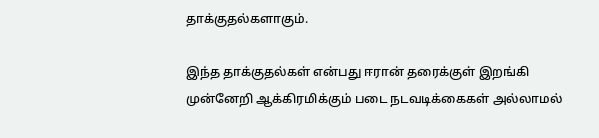தாக்குதல்களாகும்.

இந்த தாக்குதல்கள் என்பது ஈரான் தரைக்குள் இறங்கி முன்னேறி ஆக்கிரமிக்கும் படை நடவடிக்கைகள் அல்லாமல்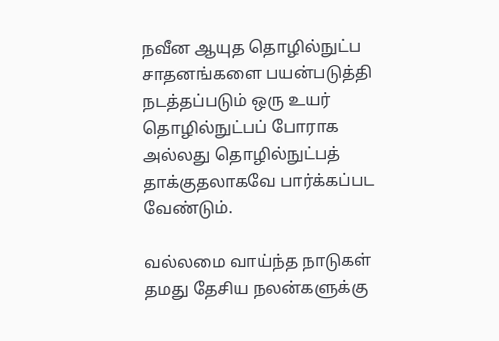நவீன ஆயுத தொழில்நுட்ப சாதனங்களை பயன்படுத்தி நடத்தப்படும் ஒரு உயர் தொழில்நுட்பப் போராக அல்லது தொழில்நுட்பத் தாக்குதலாகவே பார்க்கப்பட வேண்டும்.

வல்லமை வாய்ந்த நாடுகள் தமது தேசிய நலன்களுக்கு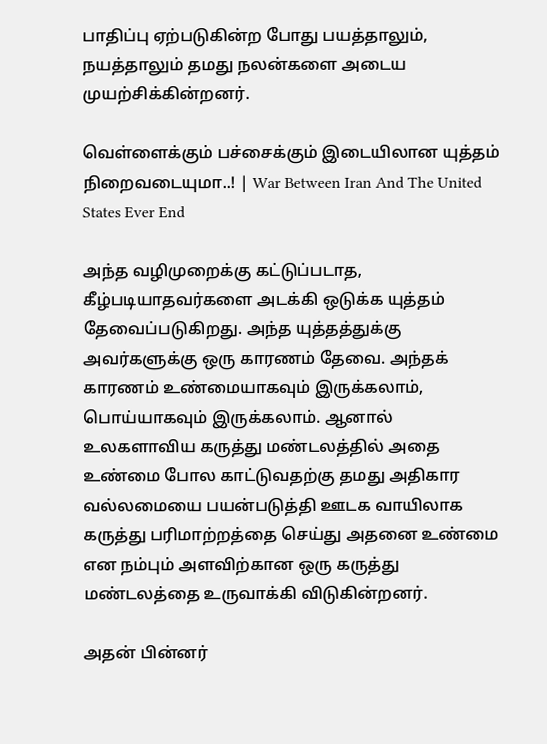பாதிப்பு ஏற்படுகின்ற போது பயத்தாலும், நயத்தாலும் தமது நலன்களை அடைய முயற்சிக்கின்றனர்.

வெள்ளைக்கும் பச்சைக்கும் இடையிலான யுத்தம் நிறைவடையுமா..! | War Between Iran And The United States Ever End

அந்த வழிமுறைக்கு கட்டுப்படாத, கீழ்படியாதவர்களை அடக்கி ஒடுக்க யுத்தம் தேவைப்படுகிறது. அந்த யுத்தத்துக்கு அவர்களுக்கு ஒரு காரணம் தேவை. அந்தக் காரணம் உண்மையாகவும் இருக்கலாம், பொய்யாகவும் இருக்கலாம். ஆனால் உலகளாவிய கருத்து மண்டலத்தில் அதை உண்மை போல காட்டுவதற்கு தமது அதிகார வல்லமையை பயன்படுத்தி ஊடக வாயிலாக கருத்து பரிமாற்றத்தை செய்து அதனை உண்மை என நம்பும் அளவிற்கான ஒரு கருத்து மண்டலத்தை உருவாக்கி விடுகின்றனர்.

அதன் பின்னர்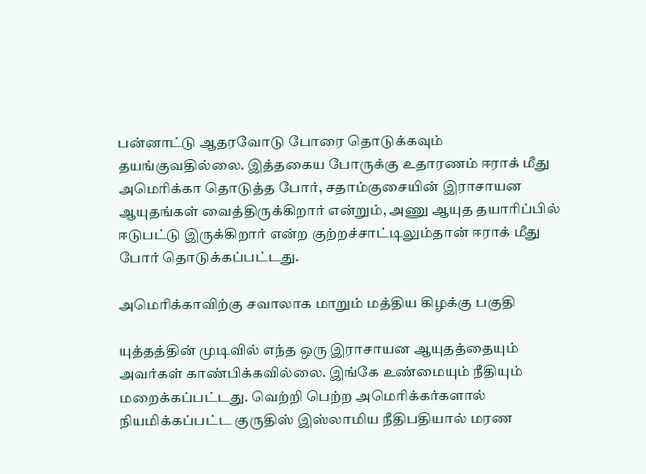பன்னாட்டு ஆதரவோடு போரை தொடுக்கவும் தயங்குவதில்லை. இத்தகைய போருக்கு உதாரணம் ஈராக் மீது அமெரிக்கா தொடுத்த போர், சதாம்குசையின் இராசாயன ஆயுதங்கள் வைத்திருக்கிறார் என்றும், அணு ஆயுத தயாரிப்பில் ஈடுபட்டு இருக்கிறார் என்ற குற்றச்சாட்டிலும்தான் ஈராக் மீது போர் தொடுக்கப்பட்டது.

அமெரிக்காவிற்கு சவாலாக மாறும் மத்திய கிழக்கு பகுதி

யுத்தத்தின் முடிவில் எந்த ஒரு இராசாயன ஆயுதத்தையும் அவர்கள் காண்பிக்கவில்லை. இங்கே உண்மையும் நீதியும் மறைக்கப்பட்டது. வெற்றி பெற்ற அமெரிக்கர்களால் நியமிக்கப்பட்ட குருதிஸ் இஸ்லாமிய நீதிபதியால் மரண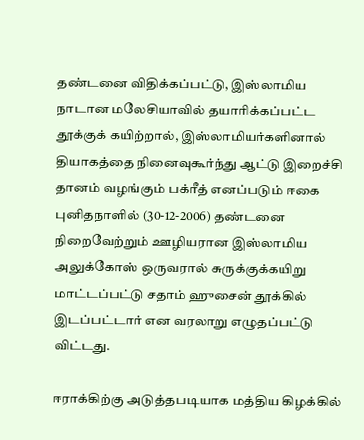தண்டனை விதிக்கப்பட்டு, இஸ்லாமிய நாடான மலேசியாவில் தயாரிக்கப்பட்ட தூக்குக் கயிற்றால், இஸ்லாமியர்களினால் தியாகத்தை நினைவுகூர்ந்து ஆட்டு இறைச்சி தானம் வழங்கும் பக்ரீத் எனப்படும் ஈகை புனிதநாளில் (30-12-2006) தண்டனை நிறைவேற்றும் ஊழியரான இஸ்லாமிய அலுக்கோஸ் ஒருவரால் சுருக்குக்கயிறு மாட்டப்பட்டு சதாம் ஹுசைன் தூக்கில் இடப்பட்டார் என வரலாறு எழுதப்பட்டு விட்டது.

ஈராக்கிற்கு அடுத்தபடியாக மத்திய கிழக்கில்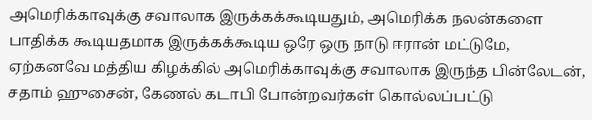அமெரிக்காவுக்கு சவாலாக இருக்கக்கூடியதும், அமெரிக்க நலன்களை பாதிக்க கூடியதமாக இருக்கக்கூடிய ஒரே ஒரு நாடு ஈரான் மட்டுமே, ஏற்கனவே மத்திய கிழக்கில் அமெரிக்காவுக்கு சவாலாக இருந்த பின்லேடன், சதாம் ஹுசைன், கேணல் கடாபி போன்றவர்கள் கொல்லப்பட்டு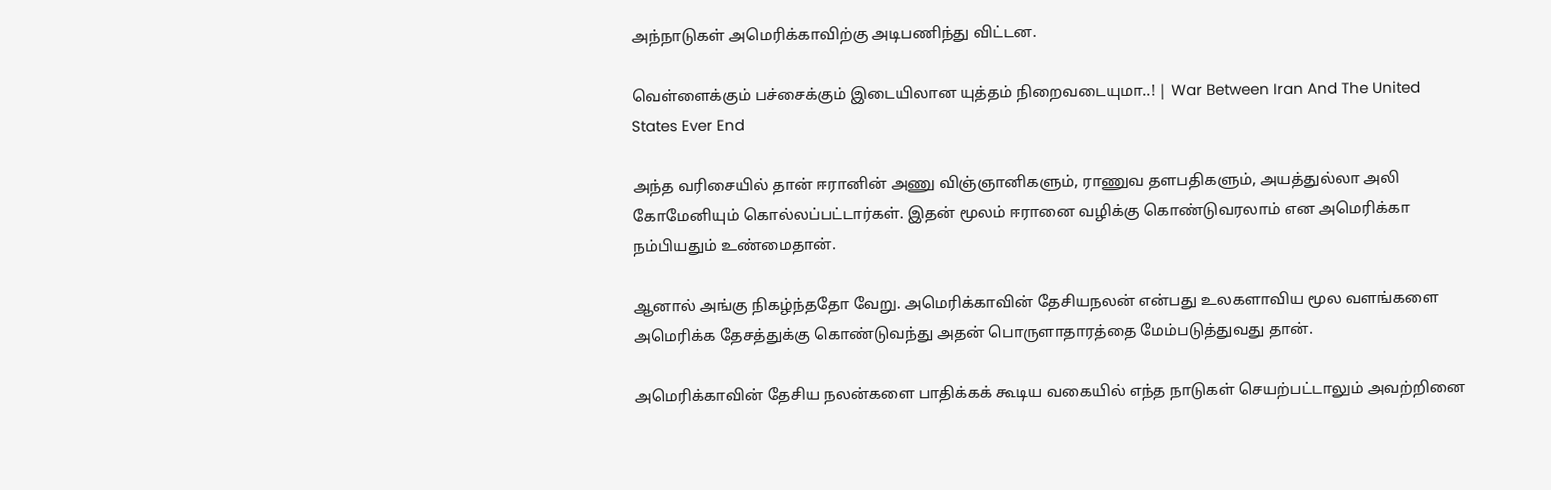அந்நாடுகள் அமெரிக்காவிற்கு அடிபணிந்து விட்டன.

வெள்ளைக்கும் பச்சைக்கும் இடையிலான யுத்தம் நிறைவடையுமா..! | War Between Iran And The United States Ever End

அந்த வரிசையில் தான் ஈரானின் அணு விஞ்ஞானிகளும், ராணுவ தளபதிகளும், அயத்துல்லா அலி கோமேனியும் கொல்லப்பட்டார்கள். இதன் மூலம் ஈரானை வழிக்கு கொண்டுவரலாம் என அமெரிக்கா நம்பியதும் உண்மைதான்.

ஆனால் அங்கு நிகழ்ந்ததோ வேறு. அமெரிக்காவின் தேசியநலன் என்பது உலகளாவிய மூல வளங்களை அமெரிக்க தேசத்துக்கு கொண்டுவந்து அதன் பொருளாதாரத்தை மேம்படுத்துவது தான்.

அமெரிக்காவின் தேசிய நலன்களை பாதிக்கக் கூடிய வகையில் எந்த நாடுகள் செயற்பட்டாலும் அவற்றினை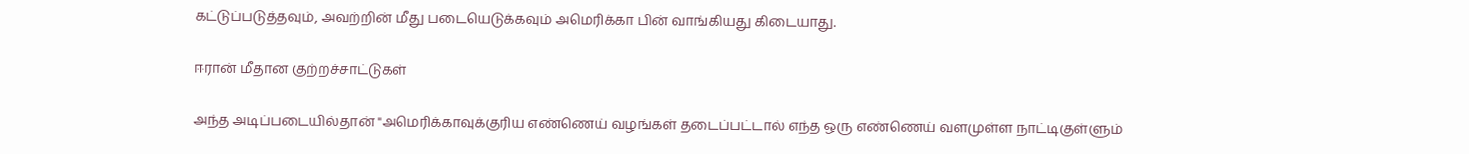கட்டுப்படுத்தவும், அவற்றின் மீது படையெடுக்கவும் அமெரிக்கா பின் வாங்கியது கிடையாது.

ஈரான் மீதான குற்றச்சாட்டுகள்

அந்த அடிப்படையில்தான் "அமெரிக்காவுக்குரிய எண்ணெய் வழங்கள் தடைப்பட்டால் எந்த ஒரு எண்ணெய் வளமுள்ள நாட்டிகுள்ளும்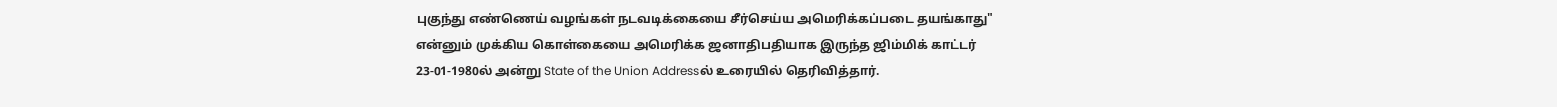புகுந்து எண்ணெய் வழங்கள் நடவடிக்கையை சீர்செய்ய அமெரிக்கப்படை தயங்காது" என்னும் முக்கிய கொள்கையை அமெரிக்க ஜனாதிபதியாக இருந்த ஜிம்மிக் காட்டர் 23-01-1980ல் அன்று State of the Union Addressல் உரையில் தெரிவித்தார்.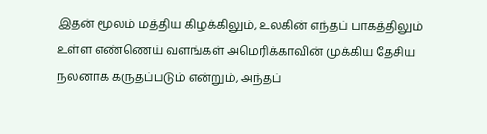இதன் மூலம் மத்திய கிழக்கிலும், உலகின் எந்தப் பாகத்திலும் உள்ள எண்ணெய் வளங்கள் அமெரிக்காவின் முக்கிய தேசிய நலனாக கருதப்படும் என்றும், அந்தப்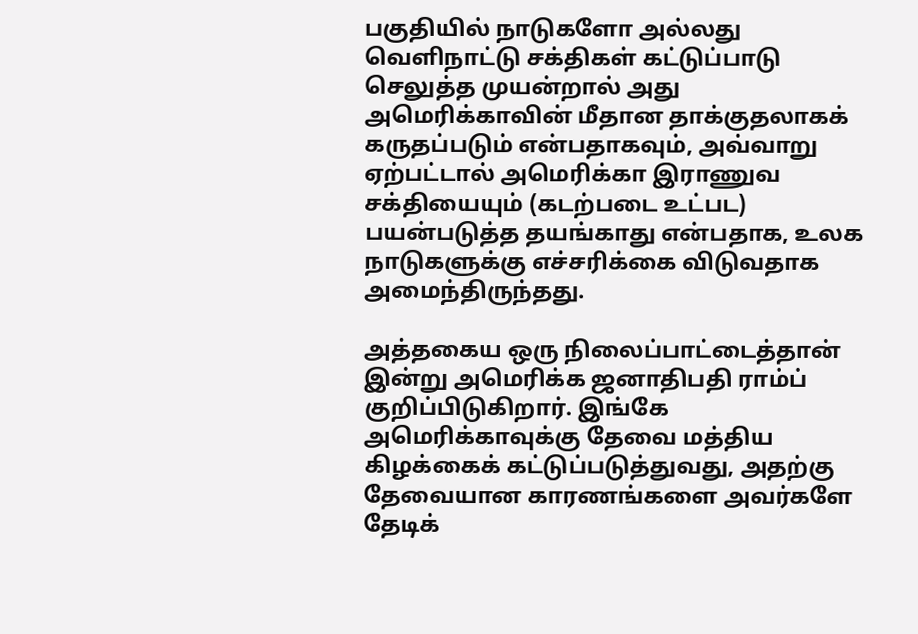பகுதியில் நாடுகளோ அல்லது வெளிநாட்டு சக்திகள் கட்டுப்பாடு செலுத்த முயன்றால் அது அமெரிக்காவின் மீதான தாக்குதலாகக் கருதப்படும் என்பதாகவும், அவ்வாறு ஏற்பட்டால் அமெரிக்கா இராணுவ சக்தியையும் (கடற்படை உட்பட) பயன்படுத்த தயங்காது என்பதாக, உலக நாடுகளுக்கு எச்சரிக்கை விடுவதாக அமைந்திருந்தது.

அத்தகைய ஒரு நிலைப்பாட்டைத்தான் இன்று அமெரிக்க ஜனாதிபதி ராம்ப் குறிப்பிடுகிறார். இங்கே அமெரிக்காவுக்கு தேவை மத்திய கிழக்கைக் கட்டுப்படுத்துவது, அதற்கு தேவையான காரணங்களை அவர்களே தேடிக்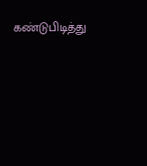கண்டுபிடித்து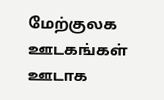மேற்குலக ஊடகங்கள் ஊடாக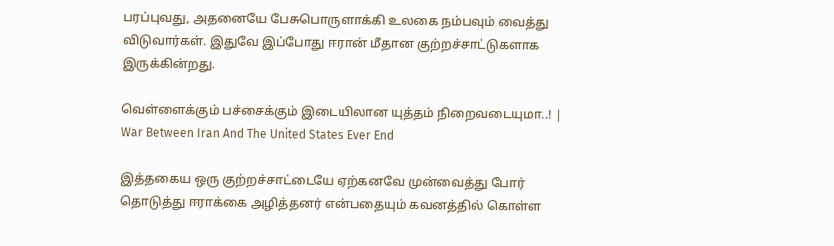பரப்புவது, அதனையே பேசுபொருளாக்கி உலகை நம்பவும் வைத்து விடுவார்கள். இதுவே இப்போது ஈரான் மீதான குற்றச்சாட்டுகளாக இருக்கின்றது.

வெள்ளைக்கும் பச்சைக்கும் இடையிலான யுத்தம் நிறைவடையுமா..! | War Between Iran And The United States Ever End

இத்தகைய ஒரு குற்றச்சாட்டையே ஏற்கனவே முன்வைத்து போர் தொடுத்து ஈராக்கை அழித்தனர் என்பதையும் கவனத்தில் கொள்ள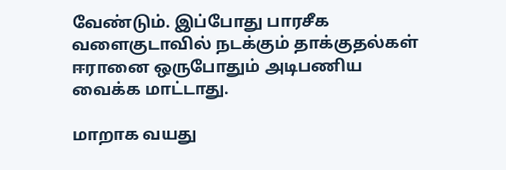வேண்டும். இப்போது பாரசீக வளைகுடாவில் நடக்கும் தாக்குதல்கள் ஈரானை ஒருபோதும் அடிபணிய வைக்க மாட்டாது.

மாறாக வயது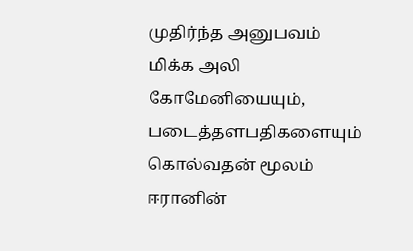முதிர்ந்த அனுபவம் மிக்க அலி கோமேனியையும், படைத்தளபதிகளையும் கொல்வதன் மூலம் ஈரானின்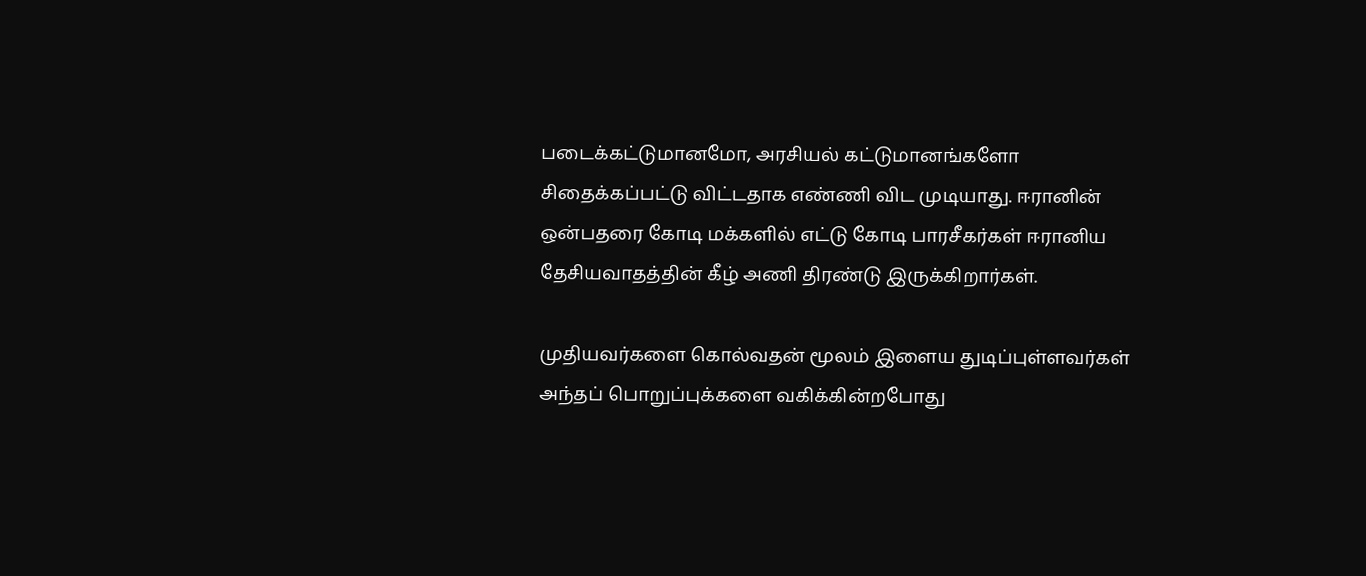படைக்கட்டுமானமோ, அரசியல் கட்டுமானங்களோ சிதைக்கப்பட்டு விட்டதாக எண்ணி விட முடியாது. ஈரானின் ஒன்பதரை கோடி மக்களில் எட்டு கோடி பாரசீகர்கள் ஈரானிய தேசியவாதத்தின் கீழ் அணி திரண்டு இருக்கிறார்கள்.

முதியவர்களை கொல்வதன் மூலம் இளைய துடிப்புள்ளவர்கள் அந்தப் பொறுப்புக்களை வகிக்கின்றபோது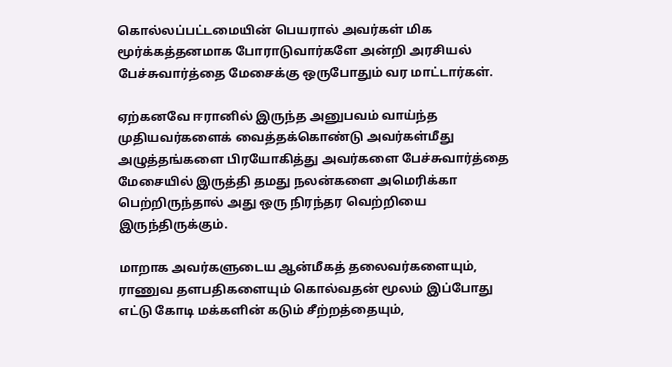கொல்லப்பட்டமையின் பெயரால் அவர்கள் மிக மூர்க்கத்தனமாக போராடுவார்களே அன்றி அரசியல் பேச்சுவார்த்தை மேசைக்கு ஒருபோதும் வர மாட்டார்கள்.

ஏற்கனவே ஈரானில் இருந்த அனுபவம் வாய்ந்த முதியவர்களைக் வைத்தக்கொண்டு அவர்கள்மீது அழுத்தங்களை பிரயோகித்து அவர்களை பேச்சுவார்த்தை மேசையில் இருத்தி தமது நலன்களை அமெரிக்கா பெற்றிருந்தால் அது ஒரு நிரந்தர வெற்றியை இருந்திருக்கும்.

மாறாக அவர்களுடைய ஆன்மீகத் தலைவர்களையும், ராணுவ தளபதிகளையும் கொல்வதன் மூலம் இப்போது எட்டு கோடி மக்களின் கடும் சீற்றத்தையும்,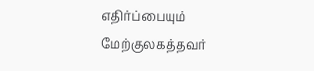எதிர்ப்பையும் மேற்குலகத்தவர்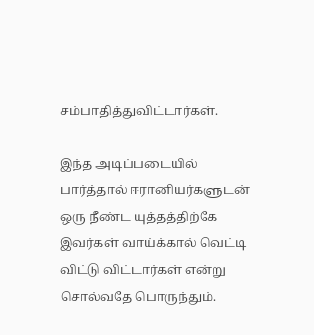சம்பாதித்துவிட்டார்கள்.

இந்த அடிப்படையில் பார்த்தால் ஈரானியர்களுடன் ஒரு நீண்ட யுத்தத்திற்கே இவர்கள் வாய்க்கால் வெட்டி விட்டு விட்டார்கள் என்று சொல்வதே பொருந்தும்.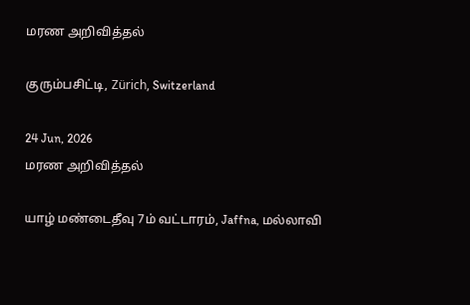மரண அறிவித்தல்

குரும்பசிட்டி, Zürich, Switzerland

24 Jun, 2026
மரண அறிவித்தல்

யாழ் மண்டைதீவு 7ம் வட்டாரம், Jaffna, மல்லாவி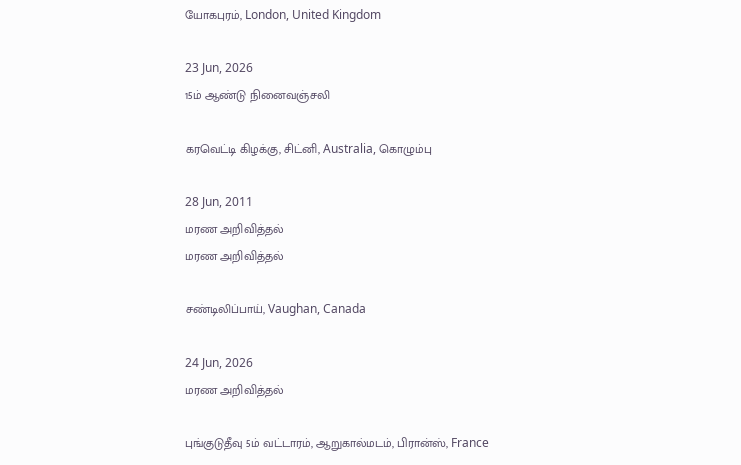யோகபுரம், London, United Kingdom

23 Jun, 2026
15ம் ஆண்டு நினைவஞ்சலி

கரவெட்டி கிழக்கு, சிட்னி, Australia, கொழும்பு

28 Jun, 2011
மரண அறிவித்தல்
மரண அறிவித்தல்

சண்டிலிப்பாய், Vaughan, Canada

24 Jun, 2026
மரண அறிவித்தல்

புங்குடுதீவு 5ம் வட்டாரம், ஆறுகால்மடம், பிரான்ஸ், France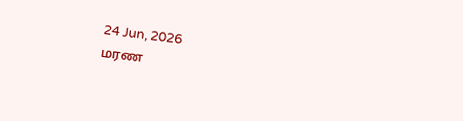24 Jun, 2026
மரண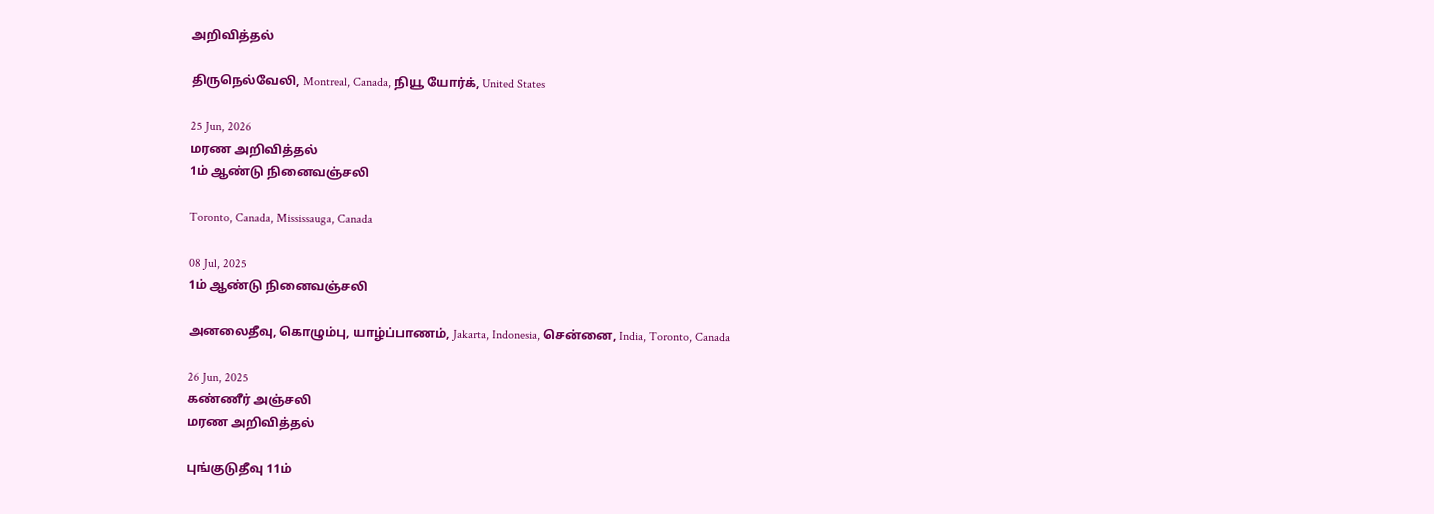அறிவித்தல்

திருநெல்வேலி, Montreal, Canada, நியூ யோர்க், United States

25 Jun, 2026
மரண அறிவித்தல்
1ம் ஆண்டு நினைவஞ்சலி

Toronto, Canada, Mississauga, Canada

08 Jul, 2025
1ம் ஆண்டு நினைவஞ்சலி

அனலைதீவு, கொழும்பு, யாழ்ப்பாணம், Jakarta, Indonesia, சென்னை, India, Toronto, Canada

26 Jun, 2025
கண்ணீர் அஞ்சலி
மரண அறிவித்தல்

புங்குடுதீவு 11ம்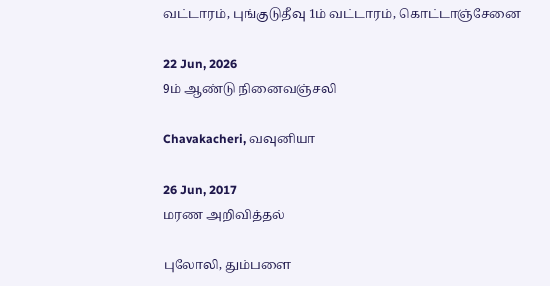வட்டாரம், புங்குடுதீவு 1ம் வட்டாரம், கொட்டாஞ்சேனை

22 Jun, 2026
9ம் ஆண்டு நினைவஞ்சலி

Chavakacheri, வவுனியா

26 Jun, 2017
மரண அறிவித்தல்

புலோலி, தும்பளை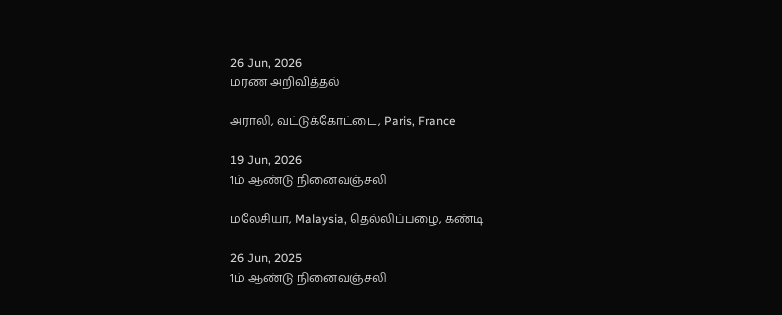26 Jun, 2026
மரண அறிவித்தல்

அராலி, வட்டுக்கோட்டை, Paris, France

19 Jun, 2026
1ம் ஆண்டு நினைவஞ்சலி

மலேசியா, Malaysia, தெல்லிப்பழை, கண்டி

26 Jun, 2025
1ம் ஆண்டு நினைவஞ்சலி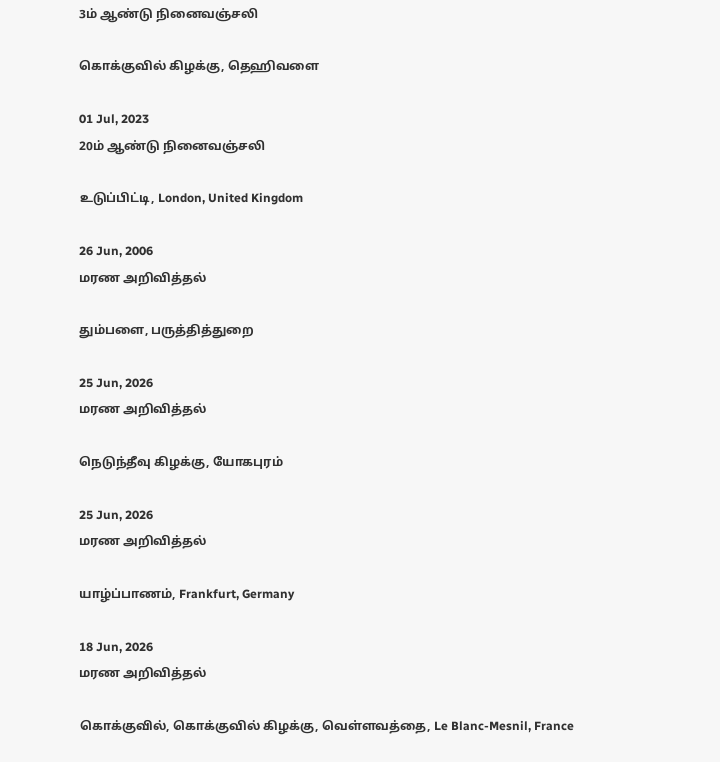3ம் ஆண்டு நினைவஞ்சலி

கொக்குவில் கிழக்கு, தெஹிவளை

01 Jul, 2023
20ம் ஆண்டு நினைவஞ்சலி

உடுப்பிட்டி, London, United Kingdom

26 Jun, 2006
மரண அறிவித்தல்

தும்பளை, பருத்தித்துறை

25 Jun, 2026
மரண அறிவித்தல்

நெடுந்தீவு கிழக்கு, யோகபுரம்

25 Jun, 2026
மரண அறிவித்தல்

யாழ்ப்பாணம், Frankfurt, Germany

18 Jun, 2026
மரண அறிவித்தல்

கொக்குவில், கொக்குவில் கிழக்கு, வெள்ளவத்தை, Le Blanc-Mesnil, France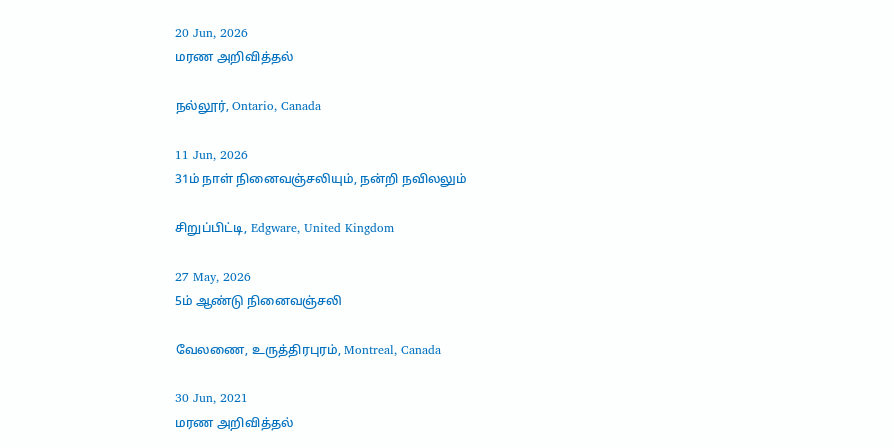20 Jun, 2026
மரண அறிவித்தல்

நல்லூர், Ontario, Canada

11 Jun, 2026
31ம் நாள் நினைவஞ்சலியும், நன்றி நவிலலும்

சிறுப்பிட்டி, Edgware, United Kingdom

27 May, 2026
5ம் ஆண்டு நினைவஞ்சலி

வேலணை, உருத்திரபுரம், Montreal, Canada

30 Jun, 2021
மரண அறிவித்தல்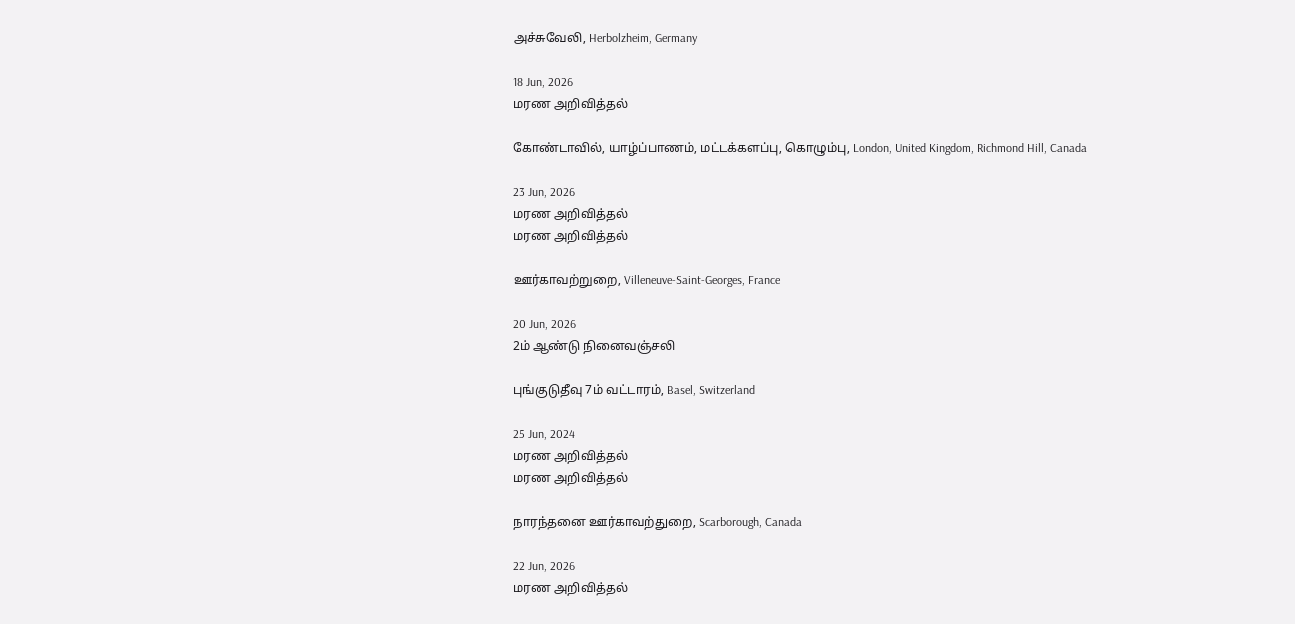அச்சுவேலி, Herbolzheim, Germany

18 Jun, 2026
மரண அறிவித்தல்

கோண்டாவில், யாழ்ப்பாணம், மட்டக்களப்பு, கொழும்பு, London, United Kingdom, Richmond Hill, Canada

23 Jun, 2026
மரண அறிவித்தல்
மரண அறிவித்தல்

ஊர்காவற்றுறை, Villeneuve-Saint-Georges, France

20 Jun, 2026
2ம் ஆண்டு நினைவஞ்சலி

புங்குடுதீவு 7ம் வட்டாரம், Basel, Switzerland

25 Jun, 2024
மரண அறிவித்தல்
மரண அறிவித்தல்

நாரந்தனை ஊர்காவற்துறை, Scarborough, Canada

22 Jun, 2026
மரண அறிவித்தல்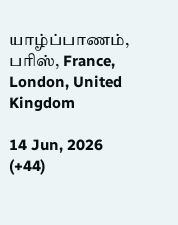யாழ்ப்பாணம், பரிஸ், France, London, United Kingdom

14 Jun, 2026
(+44)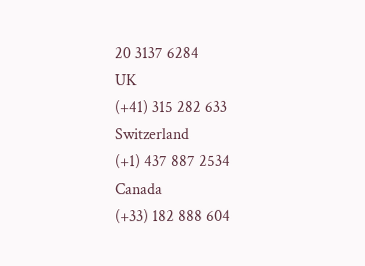20 3137 6284
UK
(+41) 315 282 633
Switzerland
(+1) 437 887 2534
Canada
(+33) 182 888 604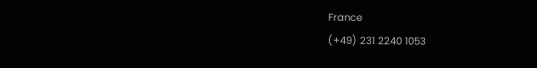France
(+49) 231 2240 1053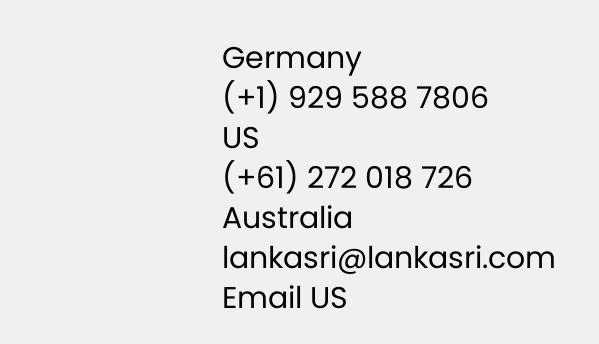Germany
(+1) 929 588 7806
US
(+61) 272 018 726
Australia
lankasri@lankasri.com
Email US